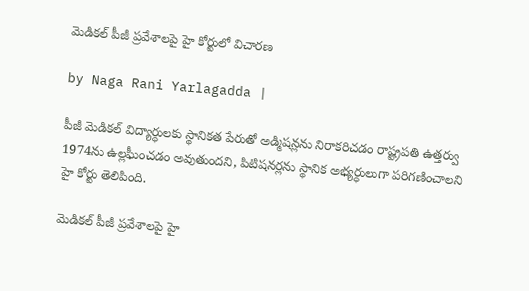మెడికల్ పీజీ ప్రవేశాలపై హై కోర్టులో విచారణ

by Naga Rani Yarlagadda |

పీజీ మెడికల్ విద్యార్ధులకు స్థానికత పేరుతో అడ్మిషన్లను నిరాకరిచడం రాష్ట్రపతి ఉత్తర్వు 1974ను ఉల్లఘీంచడం అవుతుందని, పిటిషనర్లను స్థానిక అభ్యర్ధులుగా పరిగణించాలని హై కోర్టు తెలిపింది.

మెడికల్ పీజీ ప్రవేశాలపై హై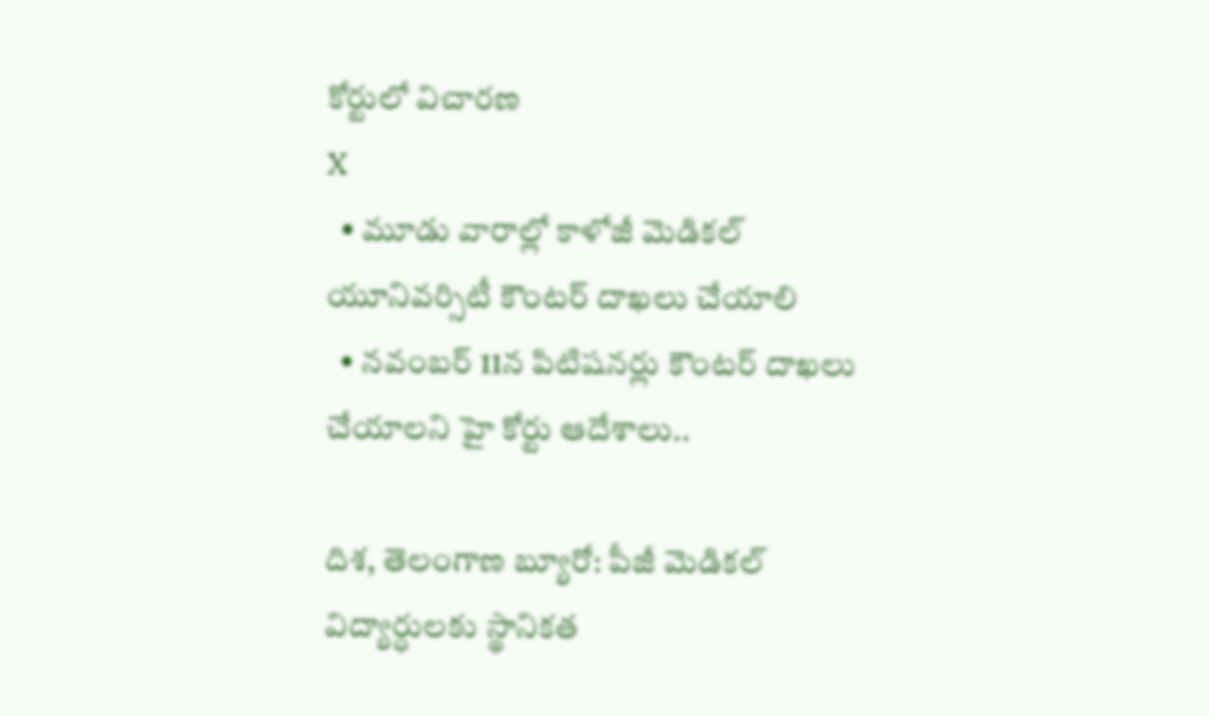కోర్టులో విచారణ
X
  • మూడు వారాల్లో కాళోజీ మెడికల్ యూనివర్సిటీ కౌంటర్ దాఖలు చేయాలి
  • నవంబర్ 11న పిటిషనర్లు కౌంటర్ దాఖలు చేయాలని హై కోర్టు ఆదేశాలు..

దిశ, తెలంగాణ బ్యూరో: పీజీ మెడికల్ విద్యార్ధులకు స్థానికత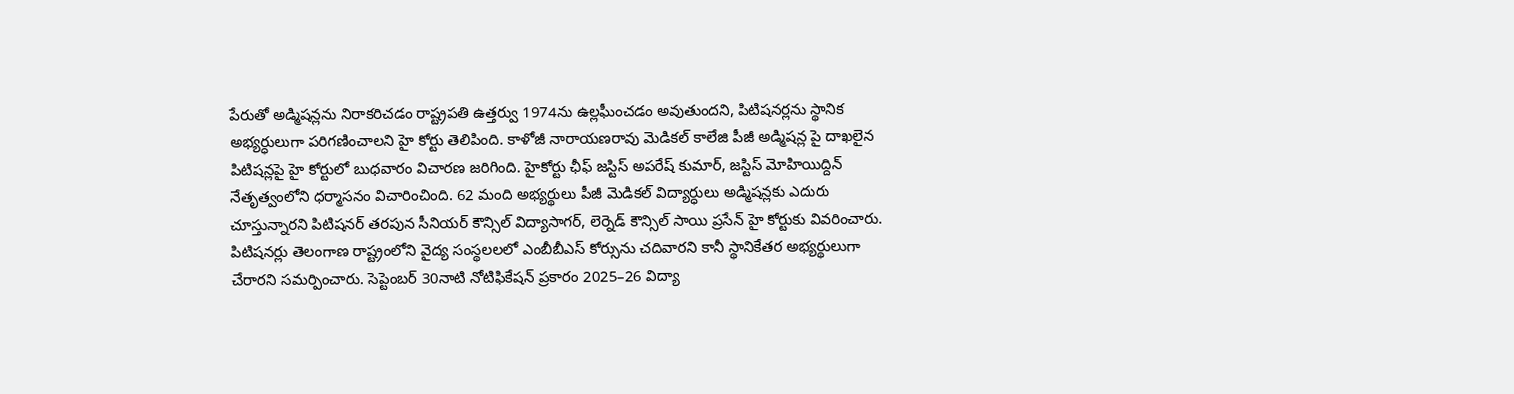పేరుతో అడ్మిషన్లను నిరాకరిచడం రాష్ట్రపతి ఉత్తర్వు 1974ను ఉల్లఘీంచడం అవుతుందని, పిటిషనర్లను స్థానిక అభ్యర్ధులుగా పరిగణించాలని హై కోర్టు తెలిపింది. కాళోజీ నారాయణరావు మెడికల్ కాలేజి పీజీ అడ్మిషన్ల పై దాఖలైన పిటిషన్లపై హై కోర్టులో బుధవారం విచారణ జరిగింది. హైకోర్టు ఛీఫ్ జస్టిస్ అపరేష్ కుమార్, జస్టిస్ మోహియిద్దిన్ నేతృత్వంలోని ధర్మాసనం విచారించింది. 62 మంది అభ్యర్థులు పీజీ మెడికల్ విద్యార్ధులు అడ్మిషన్లకు ఎదురు చూస్తున్నారని పిటిషనర్ తరపున సీనియర్ కౌన్సిల్ విద్యాసాగర్, లెర్నెడ్ కౌన్సిల్ సాయి ప్రసేన్ హై కోర్టుకు వివరించారు. పిటిషనర్లు తెలంగాణ రాష్ట్రంలోని వైద్య సంస్థలలలో ఎంబీబీఎస్ కోర్సును చదివారని కానీ స్థానికేతర అభ్యర్థులుగా చేరారని సమర్పించారు. సెప్టెంబర్ 30నాటి నోటిఫికేషన్ ప్రకారం 2025–26 విద్యా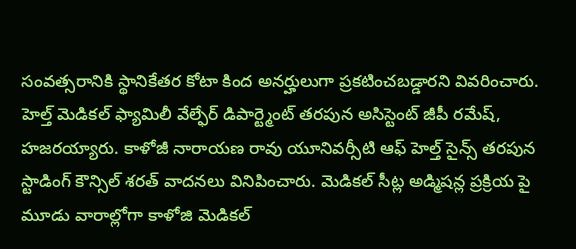సంవత్సరానికి స్థానికేతర కోటా కింద అనర్హులుగా ప్రకటించబడ్డారని వివరించారు. హెల్త్ మెడికల్ ఫ్యామిలీ వేల్ఫేర్ డిపార్ట్మెంట్ తరపున అసిస్టెంట్ జీపీ రమేష్, హజరయ్యారు. కాళోజీ నారాయణ రావు యూనివర్సీటి ఆఫ్ హెల్త్ సైన్స్ తరపున స్టాడింగ్ కౌన్సిల్ శరత్ వాదనలు వినిపించారు. మెడికల్ సీట్ల అడ్మిషన్ల ప్రక్రియ పై మూడు వారాల్లోగా కాళోజి మెడికల్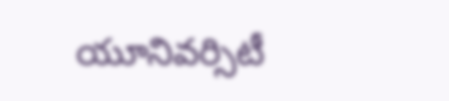యూనివర్సిటీ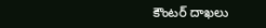కౌంటర్ దాఖలు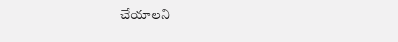చేయాలని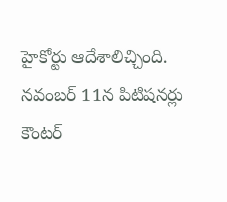హైకోర్టు ఆదేశాలిచ్చింది. నవంబర్ 11న పిటిషనర్లు కౌంటర్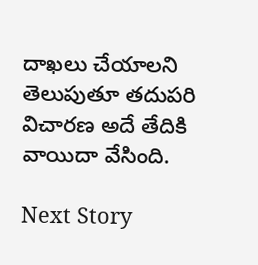దాఖలు చేయాలని తెలుపుతూ తదుపరి విచారణ అదే తేదికి వాయిదా వేసింది.

Next Story